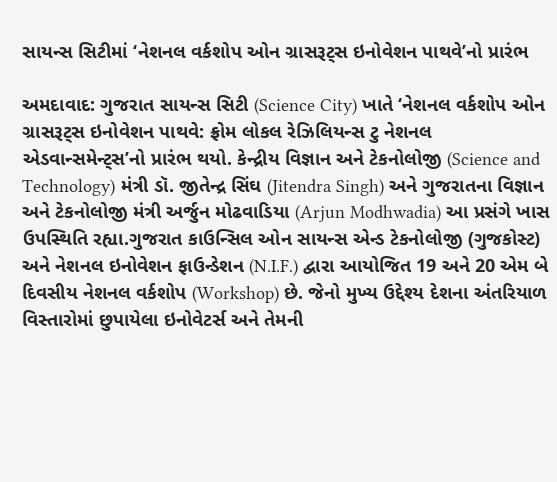સાયન્સ સિટીમાં ‘નેશનલ વર્કશોપ ઓન ગ્રાસરૂટ્સ ઇનોવેશન પાથવે’નો પ્રારંભ

અમદાવાદ: ગુજરાત સાયન્સ સિટી (Science City) ખાતે ‘નેશનલ વર્કશોપ ઓન ગ્રાસરૂટ્સ ઇનોવેશન પાથવે: ફ્રોમ લોકલ રેઝિલિયન્સ ટુ નેશનલ એડવાન્સમેન્ટ્સ’નો પ્રારંભ થયો. કેન્દ્રીય વિજ્ઞાન અને ટેકનોલોજી (Science and Technology) મંત્રી ડૉ. જીતેન્દ્ર સિંઘ (Jitendra Singh) અને ગુજરાતના વિજ્ઞાન અને ટેકનોલોજી મંત્રી અર્જુન મોઢવાડિયા (Arjun Modhwadia) આ પ્રસંગે ખાસ ઉપસ્થિતિ રહ્યા.ગુજરાત કાઉન્સિલ ઓન સાયન્સ એન્ડ ટેકનોલોજી (ગુજકોસ્ટ) અને નેશનલ ઇનોવેશન ફાઉન્ડેશન (N.I.F.) દ્વારા આયોજિત 19 અને 20 એમ બે દિવસીય નેશનલ વર્કશોપ (Workshop) છે. જેનો મુખ્ય ઉદ્દેશ્ય દેશના અંતરિયાળ વિસ્તારોમાં છુપાયેલા ઇનોવેટર્સ અને તેમની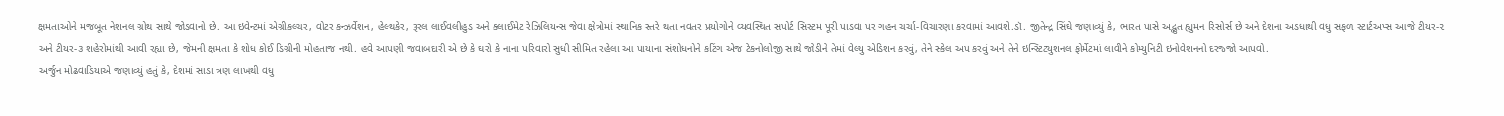ક્ષમતાઓને મજબૂત નેશનલ ગ્રોથ સાથે જોડવાનો છે. આ ઇવેન્ટમાં એગ્રીકલ્ચર, વોટર કન્ઝર્વેશન, હેલ્થકેર, રૂરલ લાઈવલીહુડ અને ક્લાઈમેટ રેઝિલિયન્સ જેવા ક્ષેત્રોમાં સ્થાનિક સ્તરે થતા નવતર પ્રયોગોને વ્યવસ્થિત સપોર્ટ સિસ્ટમ પૂરી પાડવા પર ગહન ચર્ચા-વિચારણા કરવામાં આવશે.ડૉ. જીતેન્દ્ર સિંઘે જણાવ્યું કે, ભારત પાસે અદ્ભુત હ્યુમન રિસોર્સ છે અને દેશના અડધાથી વધુ સફળ સ્ટાર્ટઅપ્સ આજે ટીયર-૨ અને ટીયર-૩ શહેરોમાંથી આવી રહ્યા છે, જેમની ક્ષમતા કે શોધ કોઈ ડિગ્રીની મોહતાજ નથી. હવે આપણી જવાબદારી એ છે કે ઘરો કે નાના પરિવારો સુધી સીમિત રહેલા આ પાયાના સંશોધનોને કટિંગ એજ ટેકનોલોજી સાથે જોડીને તેમાં વેલ્યુ એડિશન કરવું, તેને સ્કેલ અપ કરવું અને તેને ઇન્સ્ટિટ્યુશનલ ફોર્મેટમાં લાવીને કોમ્યુનિટી ઇનોવેશનનો દરજ્જો આપવો.
અર્જુન મોઢવાડિયાએ જણાવ્યું હતું કે, દેશમાં સાડા ત્રણ લાખથી વધુ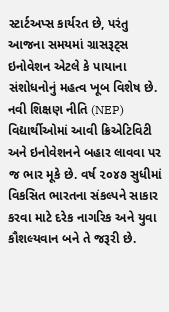સ્ટાર્ટઅપ્સ કાર્યરત છે, પરંતુ આજના સમયમાં ગ્રાસરૂટ્સ ઇનોવેશન એટલે કે પાયાના સંશોધનોનું મહત્વ ખૂબ વિશેષ છે. નવી શિક્ષણ નીતિ (NEP) વિદ્યાર્થીઓમાં આવી ક્રિએટિવિટી અને ઇનોવેશનને બહાર લાવવા પર જ ભાર મૂકે છે. વર્ષ ૨૦૪૭ સુધીમાં વિકસિત ભારતના સંકલ્પને સાકાર કરવા માટે દરેક નાગરિક અને યુવા કૌશલ્યવાન બને તે જરૂરી છે.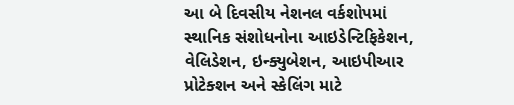આ બે દિવસીય નેશનલ વર્કશોપમાં સ્થાનિક સંશોધનોના આઇડેન્ટિફિકેશન, વેલિડેશન, ઇન્ક્યુબેશન, આઇપીઆર પ્રોટેક્શન અને સ્કેલિંગ માટે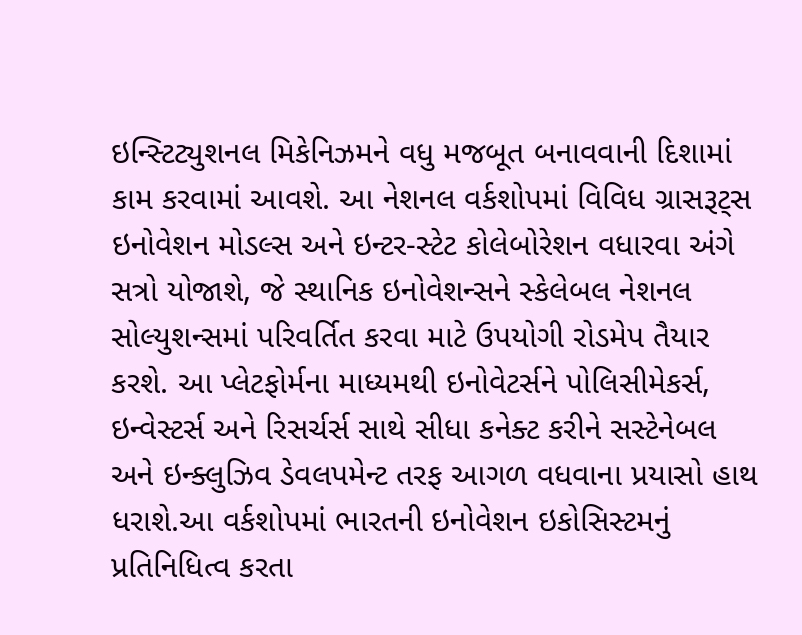ઇન્સ્ટિટ્યુશનલ મિકેનિઝમને વધુ મજબૂત બનાવવાની દિશામાં કામ કરવામાં આવશે. આ નેશનલ વર્કશોપમાં વિવિધ ગ્રાસરૂટ્સ ઇનોવેશન મોડલ્સ અને ઇન્ટર-સ્ટેટ કોલેબોરેશન વધારવા અંગે સત્રો યોજાશે, જે સ્થાનિક ઇનોવેશન્સને સ્કેલેબલ નેશનલ સોલ્યુશન્સમાં પરિવર્તિત કરવા માટે ઉપયોગી રોડમેપ તૈયાર કરશે. આ પ્લેટફોર્મના માધ્યમથી ઇનોવેટર્સને પોલિસીમેકર્સ, ઇન્વેસ્ટર્સ અને રિસર્ચર્સ સાથે સીધા કનેક્ટ કરીને સસ્ટેનેબલ અને ઇન્ક્લુઝિવ ડેવલપમેન્ટ તરફ આગળ વધવાના પ્રયાસો હાથ ધરાશે.આ વર્કશોપમાં ભારતની ઇનોવેશન ઇકોસિસ્ટમનું પ્રતિનિધિત્વ કરતા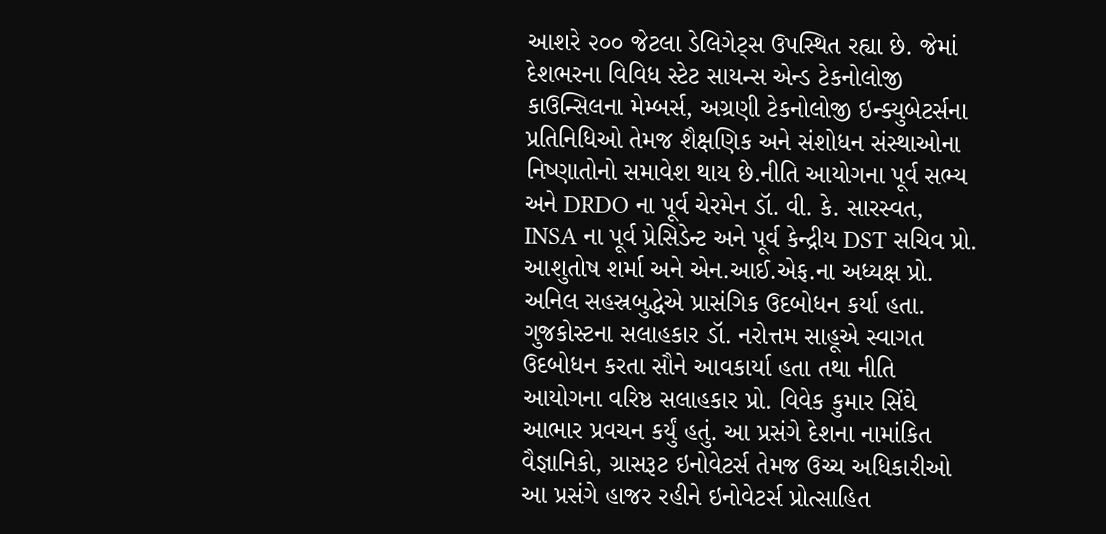આશરે ૨૦૦ જેટલા ડેલિગેટ્સ ઉપસ્થિત રહ્યા છે. જેમાં દેશભરના વિવિધ સ્ટેટ સાયન્સ એન્ડ ટેકનોલોજી કાઉન્સિલના મેમ્બર્સ, અગ્રણી ટેકનોલોજી ઇન્ક્યુબેટર્સના પ્રતિનિધિઓ તેમજ શૈક્ષણિક અને સંશોધન સંસ્થાઓના નિષ્ણાતોનો સમાવેશ થાય છે.નીતિ આયોગના પૂર્વ સભ્ય અને DRDO ના પૂર્વ ચેરમેન ડૉ. વી. કે. સારસ્વત, INSA ના પૂર્વ પ્રેસિડેન્ટ અને પૂર્વ કેન્દ્રીય DST સચિવ પ્રો. આશુતોષ શર્મા અને એન.આઈ.એફ.ના અધ્યક્ષ પ્રો. અનિલ સહસ્રબુદ્ધેએ પ્રાસંગિક ઉદબોધન કર્યા હતા. ગુજકોસ્ટના સલાહકાર ડૉ. નરોત્તમ સાહૂએ સ્વાગત ઉદબોધન કરતા સૌને આવકાર્યા હતા તથા નીતિ આયોગના વરિષ્ઠ સલાહકાર પ્રો. વિવેક કુમાર સિંઘે આભાર પ્રવચન કર્યું હતું. આ પ્રસંગે દેશના નામાંકિત વૈજ્ઞાનિકો, ગ્રાસરૂટ ઇનોવેટર્સ તેમજ ઉચ્ચ અધિકારીઓ આ પ્રસંગે હાજર રહીને ઇનોવેટર્સ પ્રોત્સાહિત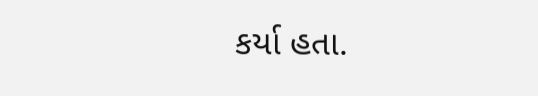કર્યા હતા.